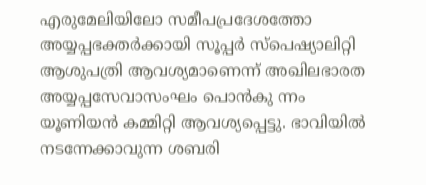എരുമേലിയിലോ സമീപപ്രദേശത്തോ അയ്യപ്പഭക്തർക്കായി സൂപ്പർ സ്പെഷ്യാലിറ്റി ആശുപത്രി ആവശ്യമാണെന്ന് അഖിലഭാരത അയ്യപ്പസേവാസംഘം പൊൻകു ന്നം യൂണിയൻ കമ്മിറ്റി ആവശ്യപ്പെട്ടു. ഭാവിയിൽ നടന്നേക്കാവുന്ന ശബരി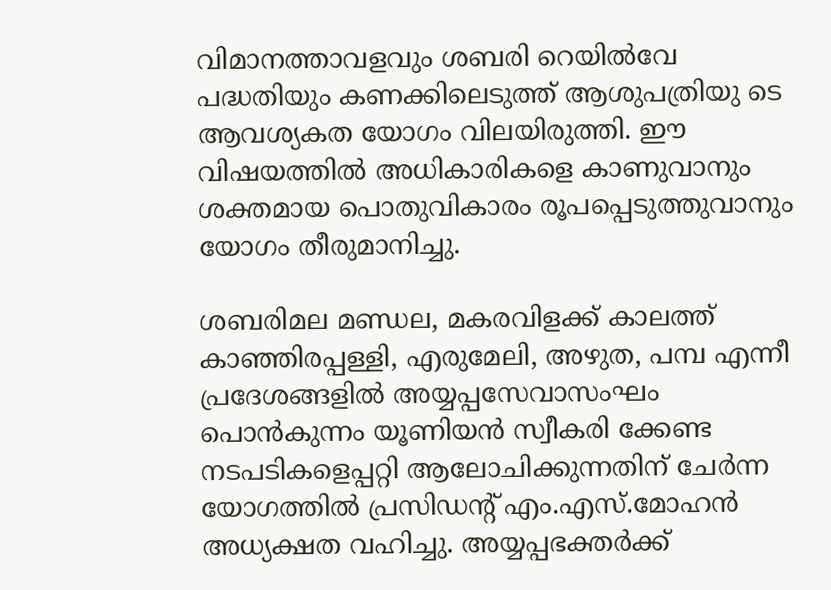വിമാനത്താവളവും ശബരി റെയിൽവേ പദ്ധതിയും കണക്കിലെടുത്ത് ആശുപത്രിയു ടെ ആവശ്യകത യോഗം വിലയിരുത്തി. ഈ വിഷയത്തിൽ അധികാരികളെ കാണുവാനും ശക്തമായ പൊതുവികാരം രൂപപ്പെടുത്തുവാനും യോഗം തീരുമാനിച്ചു.

ശബരിമല മണ്ഡല, മകരവിളക്ക് കാലത്ത് കാഞ്ഞിരപ്പള്ളി, എരുമേലി, അഴുത, പമ്പ എന്നീ പ്രദേശങ്ങളിൽ അയ്യപ്പസേവാസംഘം പൊൻകുന്നം യൂണിയൻ സ്വീകരി ക്കേണ്ട നടപടികളെപ്പറ്റി ആലോചിക്കുന്നതിന് ചേർന്ന യോഗത്തിൽ പ്രസിഡന്റ് എം.എസ്.മോഹൻ അധ്യക്ഷത വഹിച്ചു. അയ്യപ്പഭക്തർക്ക്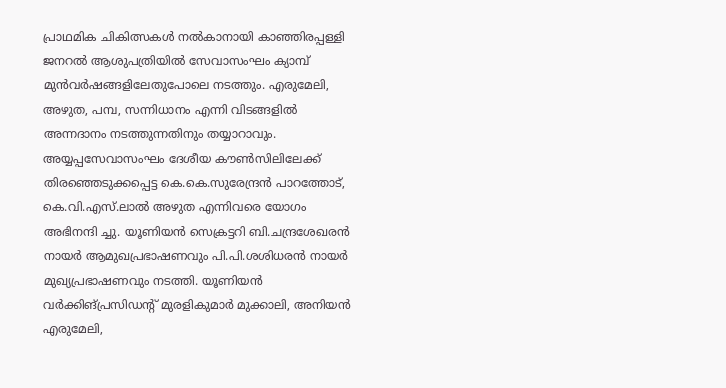പ്രാഥമിക ചികിത്സകൾ നൽകാനായി കാഞ്ഞിരപ്പള്ളി ജനറൽ ആശുപത്രിയിൽ സേവാസംഘം ക്യാമ്പ് മുൻവർഷങ്ങളിലേതുപോലെ നടത്തും. എരുമേലി, അഴുത, പമ്പ, സന്നിധാനം എന്നി വിടങ്ങളിൽ അന്നദാനം നടത്തുന്നതിനും തയ്യാറാവും.
അയ്യപ്പസേവാസംഘം ദേശീയ കൗൺസിലിലേക്ക് തിരഞ്ഞെടുക്കപ്പെട്ട കെ.കെ.സുരേന്ദ്രൻ പാറത്തോട്, കെ.വി.എസ്.ലാൽ അഴുത എന്നിവരെ യോഗം അഭിനന്ദി ച്ചു. യൂണിയൻ സെക്രട്ടറി ബി.ചന്ദ്രശേഖരൻ നായർ ആമുഖപ്രഭാഷണവും പി.പി.ശശിധരൻ നായർ മുഖ്യപ്രഭാഷണവും നടത്തി. യൂണിയൻ വർക്കിങ്പ്രസിഡന്റ് മുരളികുമാർ മുക്കാലി, അനിയൻ എരുമേലി,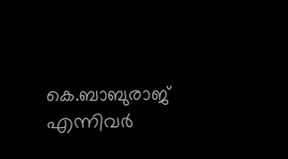കെ.ബാബുരാജ് എന്നിവർ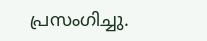പ്രസംഗിച്ചു.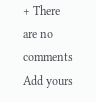+ There are no comments
Add yours